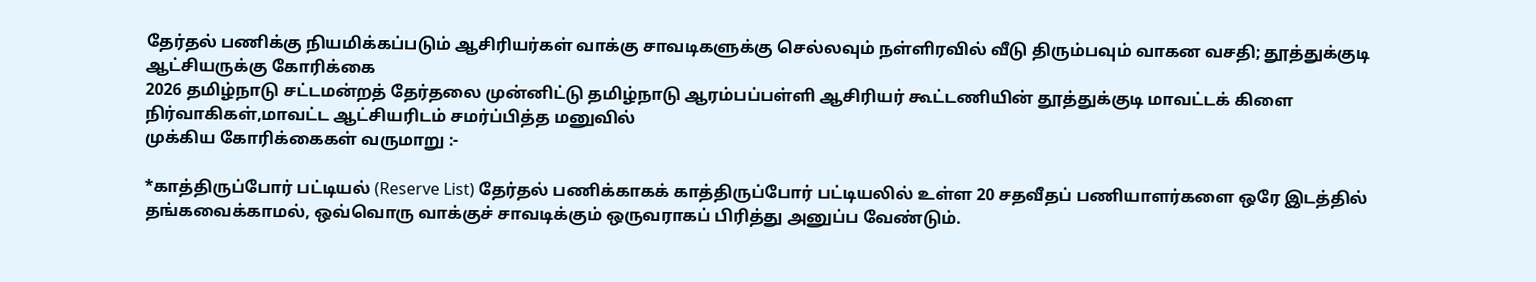தேர்தல் பணிக்கு நியமிக்கப்படும் ஆசிரியர்கள் வாக்கு சாவடிகளுக்கு செல்லவும் நள்ளிரவில் வீடு திரும்பவும் வாகன வசதி; தூத்துக்குடி ஆட்சியருக்கு கோரிக்கை
2026 தமிழ்நாடு சட்டமன்றத் தேர்தலை முன்னிட்டு தமிழ்நாடு ஆரம்பப்பள்ளி ஆசிரியர் கூட்டணியின் தூத்துக்குடி மாவட்டக் கிளை நிர்வாகிகள்,மாவட்ட ஆட்சியரிடம் சமர்ப்பித்த மனுவில்
முக்கிய கோரிக்கைகள் வருமாறு :-

*காத்திருப்போர் பட்டியல் (Reserve List) தேர்தல் பணிக்காகக் காத்திருப்போர் பட்டியலில் உள்ள 20 சதவீதப் பணியாளர்களை ஒரே இடத்தில் தங்கவைக்காமல், ஒவ்வொரு வாக்குச் சாவடிக்கும் ஒருவராகப் பிரித்து அனுப்ப வேண்டும்.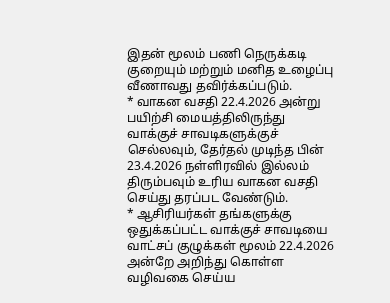இதன் மூலம் பணி நெருக்கடி குறையும் மற்றும் மனித உழைப்பு வீணாவது தவிர்க்கப்படும்.
* வாகன வசதி 22.4.2026 அன்று பயிற்சி மையத்திலிருந்து வாக்குச் சாவடிகளுக்குச் செல்லவும், தேர்தல் முடிந்த பின் 23.4.2026 நள்ளிரவில் இல்லம் திரும்பவும் உரிய வாகன வசதி செய்து தரப்பட வேண்டும்.
* ஆசிரியர்கள் தங்களுக்கு ஒதுக்கப்பட்ட வாக்குச் சாவடியை வாட்சப் குழுக்கள் மூலம் 22.4.2026 அன்றே அறிந்து கொள்ள வழிவகை செய்ய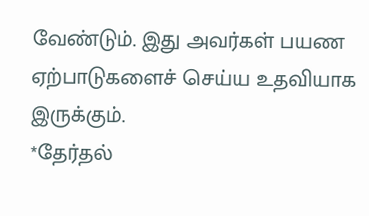வேண்டும். இது அவர்கள் பயண ஏற்பாடுகளைச் செய்ய உதவியாக இருக்கும்.
*தேர்தல்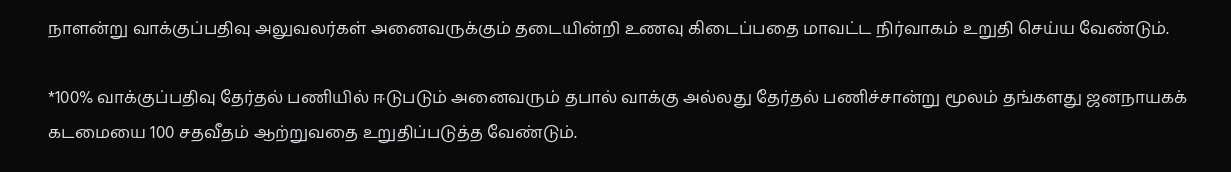நாளன்று வாக்குப்பதிவு அலுவலர்கள் அனைவருக்கும் தடையின்றி உணவு கிடைப்பதை மாவட்ட நிர்வாகம் உறுதி செய்ய வேண்டும்.

*100% வாக்குப்பதிவு தேர்தல் பணியில் ஈடுபடும் அனைவரும் தபால் வாக்கு அல்லது தேர்தல் பணிச்சான்று மூலம் தங்களது ஜனநாயகக் கடமையை 100 சதவீதம் ஆற்றுவதை உறுதிப்படுத்த வேண்டும்.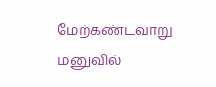மேற்கண்டவாறு மனுவில்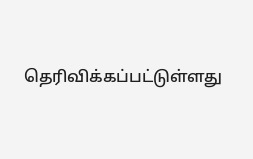தெரிவிக்கப்பட்டுள்ளது